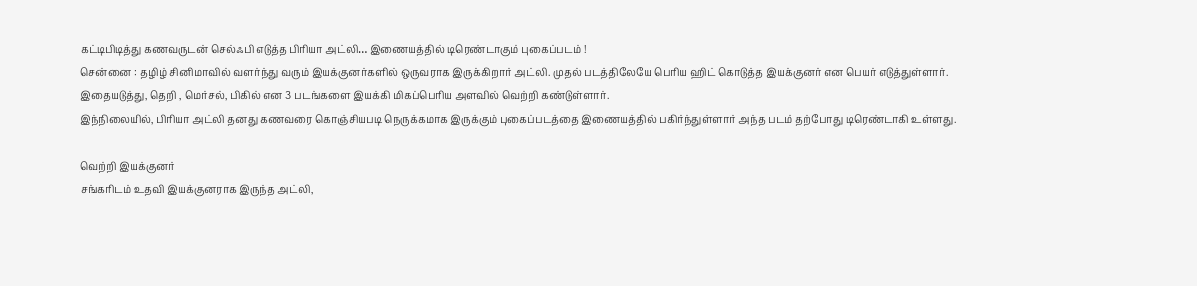கட்டிபிடித்து கணவருடன் செல்ஃபி எடுத்த பிரியா அட்லி… இணையத்தில் டிரெண்டாகும் புகைப்படம் !
சென்னை : தழிழ் சினிமாவில் வளர்ந்து வரும் இயக்குனர்களில் ஒருவராக இருக்கிறார் அட்லி. முதல் படத்திலேயே பெரிய ஹிட் கொடுத்த இயக்குனர் என பெயர் எடுத்துள்ளார்.
இதையடுத்து, தெறி , மெர்சல், பிகில் என 3 படங்களை இயக்கி மிகப்பெரிய அளவில் வெற்றி கண்டுள்ளார்.
இந்நிலையில், பிரியா அட்லி தனது கணவரை கொஞ்சியபடி நெருக்கமாக இருக்கும் புகைப்படத்தை இணையத்தில் பகிர்ந்துள்ளார் அந்த படம் தற்போது டிரெண்டாகி உள்ளது.

வெற்றி இயக்குனர்
சங்கரிடம் உதவி இயக்குனராக இருந்த அட்லி,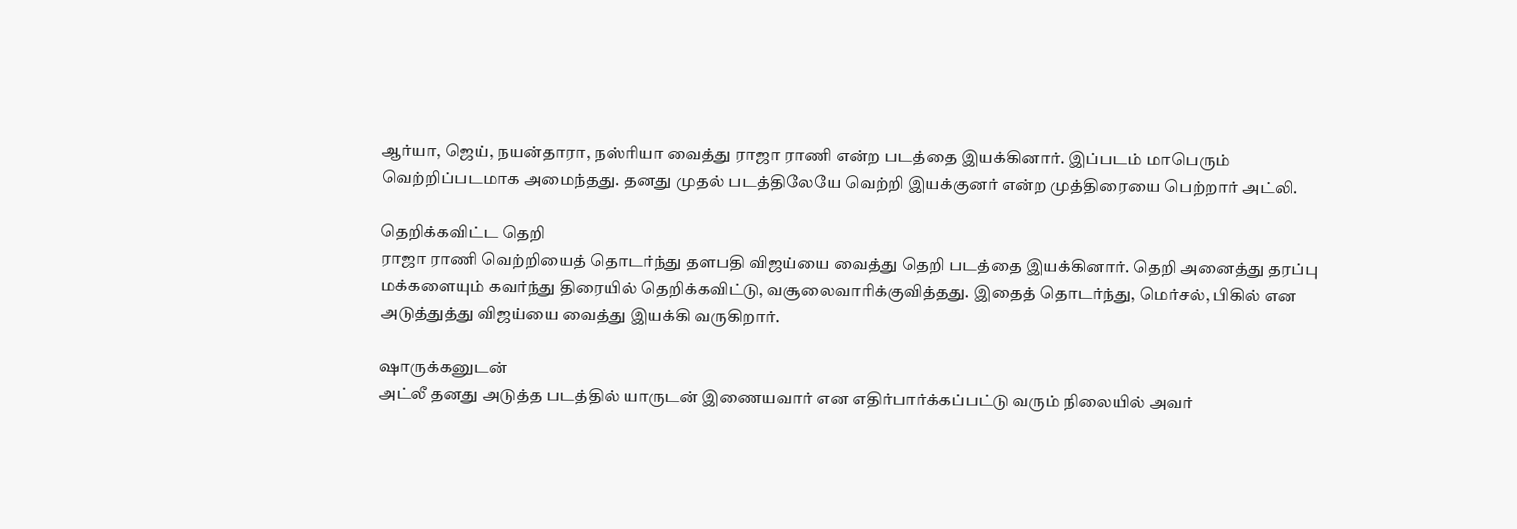ஆர்யா, ஜெய், நயன்தாரா, நஸ்ரியா வைத்து ராஜா ராணி என்ற படத்தை இயக்கினார். இப்படம் மாபெரும் வெற்றிப்படமாக அமைந்தது. தனது முதல் படத்திலேயே வெற்றி இயக்குனர் என்ற முத்திரையை பெற்றார் அட்லி.

தெறிக்கவிட்ட தெறி
ராஜா ராணி வெற்றியைத் தொடர்ந்து தளபதி விஜய்யை வைத்து தெறி படத்தை இயக்கினார். தெறி அனைத்து தரப்பு மக்களையும் கவர்ந்து திரையில் தெறிக்கவிட்டு, வசூலைவாரிக்குவித்தது. இதைத் தொடர்ந்து, மெர்சல், பிகில் என அடுத்துத்து விஜய்யை வைத்து இயக்கி வருகிறார்.

ஷாருக்கனுடன்
அட்லீ தனது அடுத்த படத்தில் யாருடன் இணையவார் என எதிர்பார்க்கப்பட்டு வரும் நிலையில் அவர்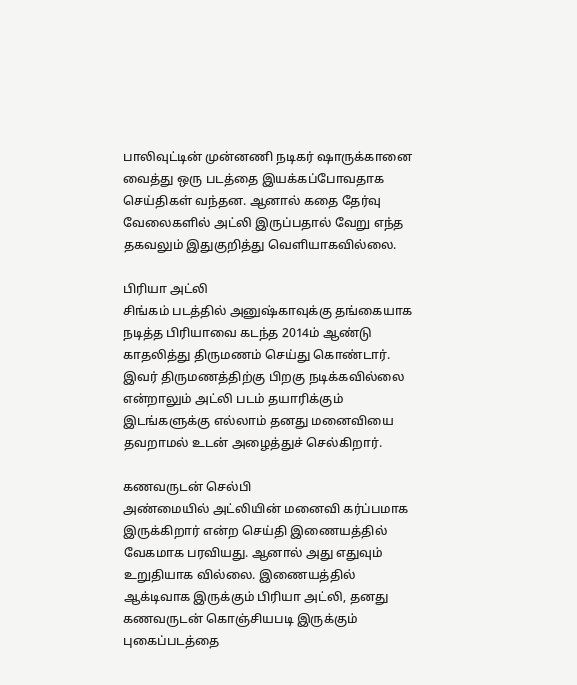பாலிவுட்டின் முன்னணி நடிகர் ஷாருக்கானை வைத்து ஒரு படத்தை இயக்கப்போவதாக செய்திகள் வந்தன. ஆனால் கதை தேர்வு வேலைகளில் அட்லி இருப்பதால் வேறு எந்த தகவலும் இதுகுறித்து வெளியாகவில்லை.

பிரியா அட்லி
சிங்கம் படத்தில் அனுஷ்காவுக்கு தங்கையாக நடித்த பிரியாவை கடந்த 2014ம் ஆண்டு காதலித்து திருமணம் செய்து கொண்டார். இவர் திருமணத்திற்கு பிறகு நடிக்கவில்லை என்றாலும் அட்லி படம் தயாரிக்கும் இடங்களுக்கு எல்லாம் தனது மனைவியை தவறாமல் உடன் அழைத்துச் செல்கிறார்.

கணவருடன் செல்பி
அண்மையில் அட்லியின் மனைவி கர்ப்பமாக இருக்கிறார் என்ற செய்தி இணையத்தில் வேகமாக பரவியது. ஆனால் அது எதுவும் உறுதியாக வில்லை. இணையத்தில் ஆக்டிவாக இருக்கும் பிரியா அட்லி, தனது கணவருடன் கொஞ்சியபடி இருக்கும் புகைப்படத்தை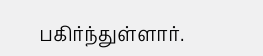பகிர்ந்துள்ளார்.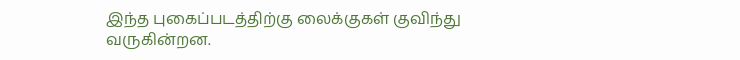இந்த புகைப்படத்திற்கு லைக்குகள் குவிந்து வருகின்றன.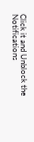Click it and Unblock the Notifications